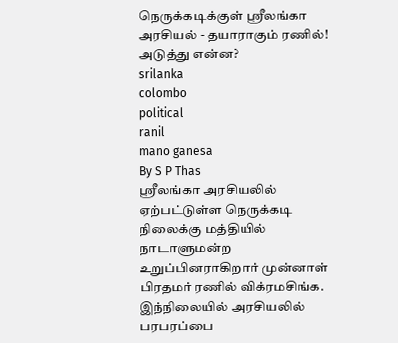நெருக்கடிக்குள் ஸ்ரீலங்கா அரசியல் - தயாராகும் ரணில்! அடுத்து என்ன?
srilanka
colombo
political
ranil
mano ganesa
By S P Thas
ஸ்ரீலங்கா அரசியலில் ஏற்பட்டுள்ள நெருக்கடி நிலைக்கு மத்தியில் நாடாளுமன்ற உறுப்பினராகிறார் முன்னாள் பிரதமர் ரணில் விக்ரமசிங்க.
இந்நிலையில் அரசியலில் பரபரப்பை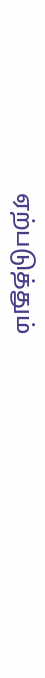ஏற்படுத்தும்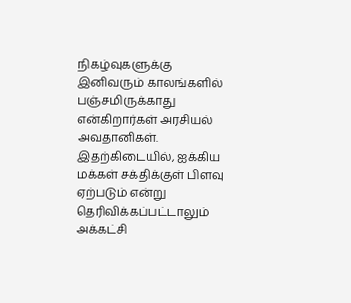நிகழ்வுகளுக்கு இனிவரும் காலங்களில் பஞ்சமிருக்காது என்கிறார்கள் அரசியல் அவதானிகள்.
இதற்கிடையில், ஐக்கிய மக்கள் சக்திக்குள் பிளவு ஏற்படும் என்று தெரிவிக்கப்பட்டாலும் அக்கட்சி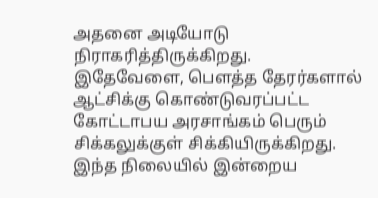அதனை அடியோடு நிராகரித்திருக்கிறது.
இதேவேளை, பௌத்த தேரர்களால் ஆட்சிக்கு கொண்டுவரப்பட்ட கோட்டாபய அரசாங்கம் பெரும் சிக்கலுக்குள் சிக்கியிருக்கிறது.
இந்த நிலையில் இன்றைய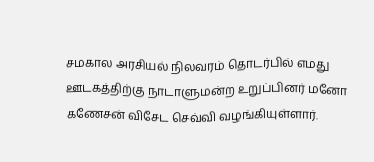சமகால அரசியல் நிலவரம் தொடர்பில் எமது ஊடகத்திற்கு நாடாளுமன்ற உறுப்பினர் மனோ கணேசன் விசேட செவ்வி வழங்கியுள்ளார்.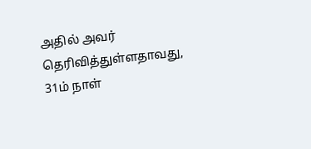அதில் அவர் தெரிவித்துள்ளதாவது,
31ம் நாள்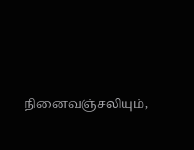நினைவஞ்சலியும்,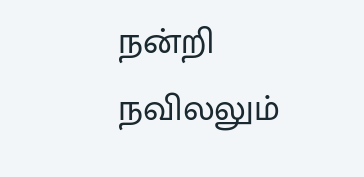நன்றி நவிலலும்